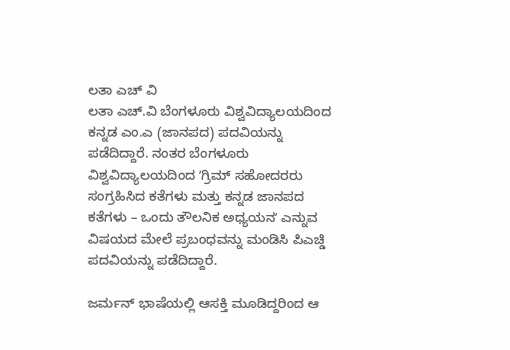ಲತಾ ಎಚ್ ವಿ
ಲತಾ ಎಚ್.ವಿ ಬೆಂಗಳೂರು ವಿಶ್ವವಿದ್ಯಾಲಯದಿಂದ ಕನ್ನಡ ಎಂ.ಎ (ಜಾನಪದ) ಪದವಿಯನ್ನು ಪಡೆದಿದ್ದಾರೆ. ನಂತರ ಬೆಂಗಳೂರು ವಿಶ್ವವಿದ್ಯಾಲಯದಿಂದ ʼಗ್ರಿಮ್ ಸಹೋದರರು ಸಂಗ್ರಹಿಸಿದ ಕತೆಗಳು ಮತ್ತು ಕನ್ನಡ ಜಾನಪದ ಕತೆಗಳು – ಒಂದು ತೌಲನಿಕ ಅಧ್ಯಯನʼ ಎನ್ನುವ ವಿಷಯದ ಮೇಲೆ ಪ್ರಬಂಧವನ್ನು ಮಂಡಿಸಿ ಪಿಎಚ್ಡಿ ಪದವಿಯನ್ನು ಪಡೆದಿದ್ದಾರೆ.

ಜರ್ಮನ್ ಭಾಷೆಯಲ್ಲಿ ಆಸಕ್ತಿ ಮೂಡಿದ್ದರಿಂದ ಆ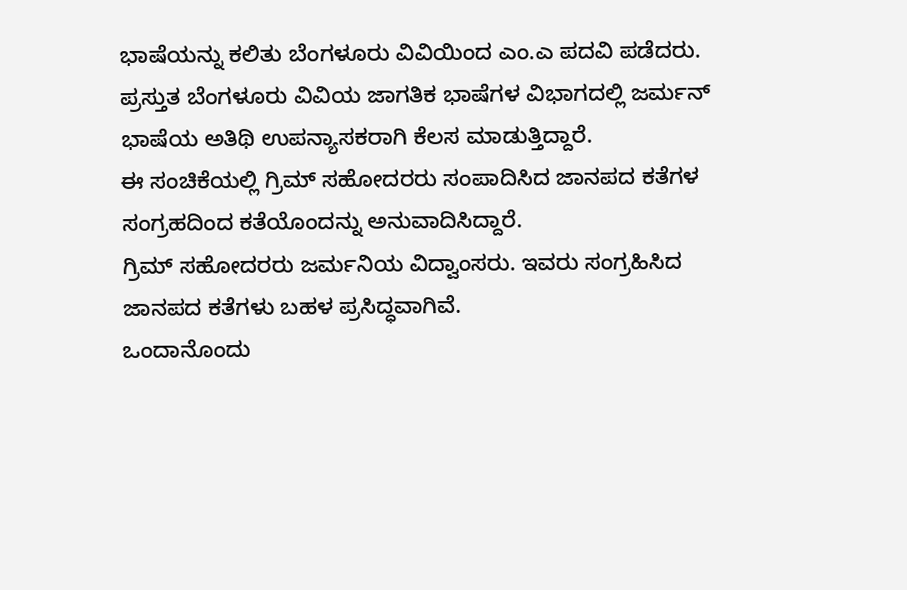ಭಾಷೆಯನ್ನು ಕಲಿತು ಬೆಂಗಳೂರು ವಿವಿಯಿಂದ ಎಂ.ಎ ಪದವಿ ಪಡೆದರು. ಪ್ರಸ್ತುತ ಬೆಂಗಳೂರು ವಿವಿಯ ಜಾಗತಿಕ ಭಾಷೆಗಳ ವಿಭಾಗದಲ್ಲಿ ಜರ್ಮನ್ ಭಾಷೆಯ ಅತಿಥಿ ಉಪನ್ಯಾಸಕರಾಗಿ ಕೆಲಸ ಮಾಡುತ್ತಿದ್ದಾರೆ.
ಈ ಸಂಚಿಕೆಯಲ್ಲಿ ಗ್ರಿಮ್ ಸಹೋದರರು ಸಂಪಾದಿಸಿದ ಜಾನಪದ ಕತೆಗಳ ಸಂಗ್ರಹದಿಂದ ಕತೆಯೊಂದನ್ನು ಅನುವಾದಿಸಿದ್ದಾರೆ.
ಗ್ರಿಮ್ ಸಹೋದರರು ಜರ್ಮನಿಯ ವಿದ್ವಾಂಸರು. ಇವರು ಸಂಗ್ರಹಿಸಿದ ಜಾನಪದ ಕತೆಗಳು ಬಹಳ ಪ್ರಸಿದ್ಧವಾಗಿವೆ.
ಒಂದಾನೊಂದು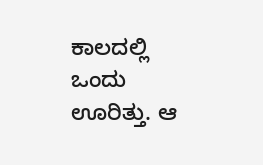ಕಾಲದಲ್ಲಿ ಒಂದು ಊರಿತ್ತು. ಆ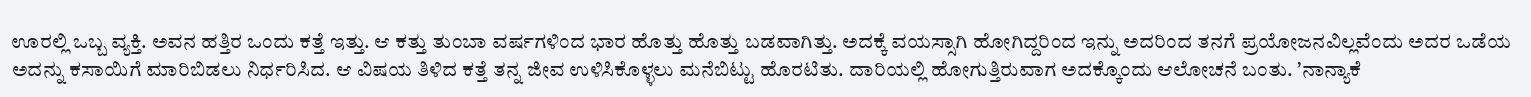ಊರಲ್ಲಿ ಒಬ್ಬ ವ್ಯಕ್ತಿ. ಅವನ ಹತ್ತಿರ ಒಂದು ಕತ್ತೆ ಇತ್ತು. ಆ ಕತ್ತು ತುಂಬಾ ವರ್ಷಗಳಿಂದ ಭಾರ ಹೊತ್ತು ಹೊತ್ತು ಬಡವಾಗಿತ್ತು. ಅದಕ್ಕೆ ವಯಸ್ಸಾಗಿ ಹೋಗಿದ್ದರಿಂದ ಇನ್ನು ಅದರಿಂದ ತನಗೆ ಪ್ರಯೋಜನವಿಲ್ಲವೆಂದು ಅದರ ಒಡೆಯ ಅದನ್ನು ಕಸಾಯಿಗೆ ಮಾರಿಬಿಡಲು ನಿರ್ಧರಿಸಿದ. ಆ ವಿಷಯ ತಿಳಿದ ಕತ್ತೆ ತನ್ನ ಜೀವ ಉಳಿಸಿಕೊಳ್ಳಲು ಮನೆಬಿಟ್ಟು ಹೊರಟಿತು. ದಾರಿಯಲ್ಲಿ ಹೋಗುತ್ತಿರುವಾಗ ಅದಕ್ಕೊಂದು ಆಲೋಚನೆ ಬಂತು. ʼನಾನ್ಯಾಕೆ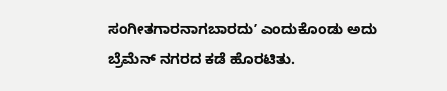ಸಂಗೀತಗಾರನಾಗಬಾರದುʼ ಎಂದುಕೊಂಡು ಅದು ಬ್ರೆಮೆನ್ ನಗರದ ಕಡೆ ಹೊರಟಿತು.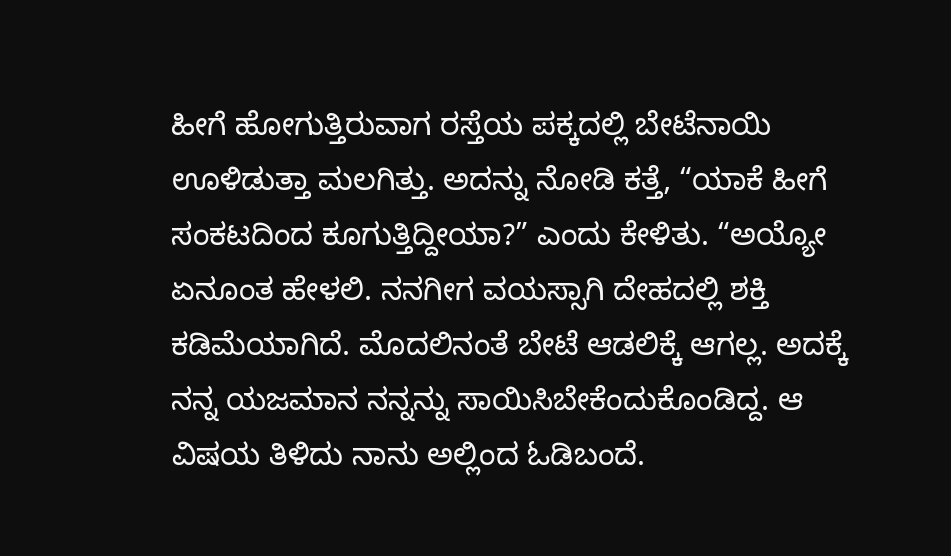ಹೀಗೆ ಹೋಗುತ್ತಿರುವಾಗ ರಸ್ತೆಯ ಪಕ್ಕದಲ್ಲಿ ಬೇಟೆನಾಯಿ ಊಳಿಡುತ್ತಾ ಮಲಗಿತ್ತು. ಅದನ್ನು ನೋಡಿ ಕತ್ತೆ, “ಯಾಕೆ ಹೀಗೆ ಸಂಕಟದಿಂದ ಕೂಗುತ್ತಿದ್ದೀಯಾ?” ಎಂದು ಕೇಳಿತು. “ಅಯ್ಯೋ ಏನೂಂತ ಹೇಳಲಿ. ನನಗೀಗ ವಯಸ್ಸಾಗಿ ದೇಹದಲ್ಲಿ ಶಕ್ತಿ ಕಡಿಮೆಯಾಗಿದೆ. ಮೊದಲಿನಂತೆ ಬೇಟೆ ಆಡಲಿಕ್ಕೆ ಆಗಲ್ಲ. ಅದಕ್ಕೆ ನನ್ನ ಯಜಮಾನ ನನ್ನನ್ನು ಸಾಯಿಸಿಬೇಕೆಂದುಕೊಂಡಿದ್ದ. ಆ ವಿಷಯ ತಿಳಿದು ನಾನು ಅಲ್ಲಿಂದ ಓಡಿಬಂದೆ.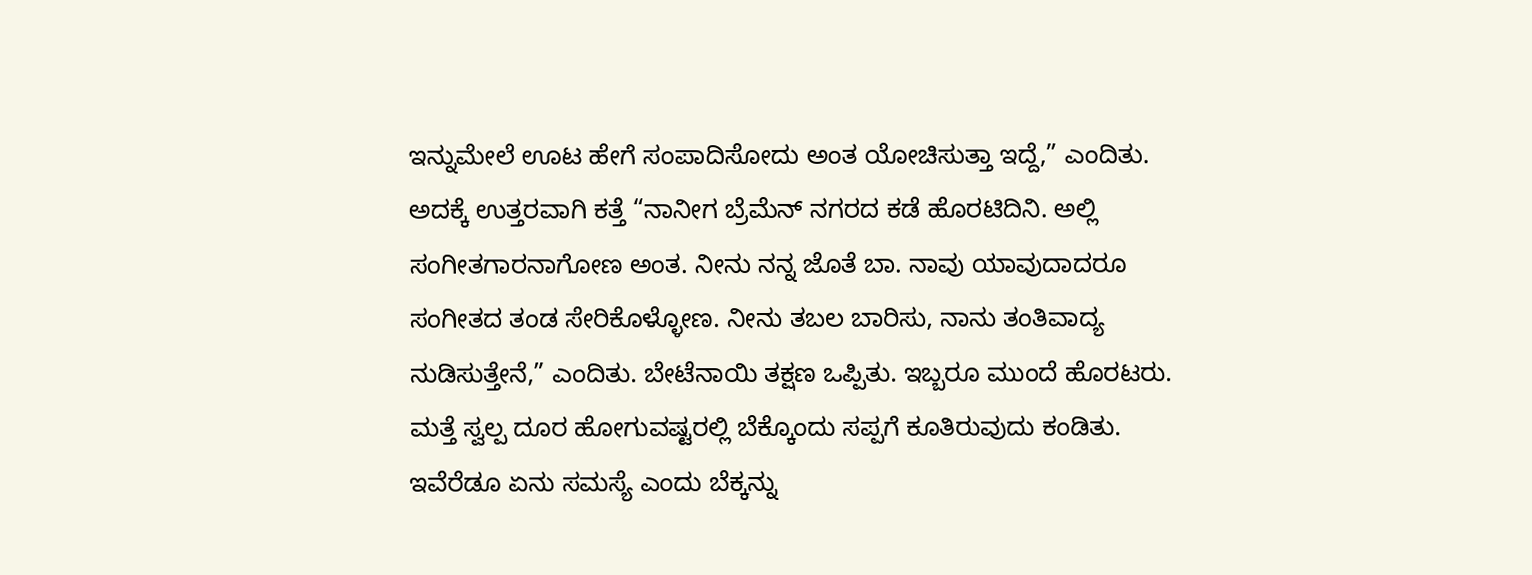ಇನ್ನುಮೇಲೆ ಊಟ ಹೇಗೆ ಸಂಪಾದಿಸೋದು ಅಂತ ಯೋಚಿಸುತ್ತಾ ಇದ್ದೆ,” ಎಂದಿತು.
ಅದಕ್ಕೆ ಉತ್ತರವಾಗಿ ಕತ್ತೆ “ನಾನೀಗ ಬ್ರೆಮೆನ್ ನಗರದ ಕಡೆ ಹೊರಟಿದಿನಿ. ಅಲ್ಲಿ ಸಂಗೀತಗಾರನಾಗೋಣ ಅಂತ. ನೀನು ನನ್ನ ಜೊತೆ ಬಾ. ನಾವು ಯಾವುದಾದರೂ ಸಂಗೀತದ ತಂಡ ಸೇರಿಕೊಳ್ಳೋಣ. ನೀನು ತಬಲ ಬಾರಿಸು, ನಾನು ತಂತಿವಾದ್ಯ ನುಡಿಸುತ್ತೇನೆ,” ಎಂದಿತು. ಬೇಟೆನಾಯಿ ತಕ್ಷಣ ಒಪ್ಪಿತು. ಇಬ್ಬರೂ ಮುಂದೆ ಹೊರಟರು.
ಮತ್ತೆ ಸ್ವಲ್ಪ ದೂರ ಹೋಗುವಷ್ಟರಲ್ಲಿ ಬೆಕ್ಕೊಂದು ಸಪ್ಪಗೆ ಕೂತಿರುವುದು ಕಂಡಿತು. ಇವೆರೆಡೂ ಏನು ಸಮಸ್ಯೆ ಎಂದು ಬೆಕ್ಕನ್ನು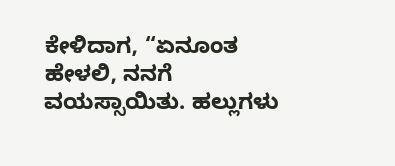ಕೇಳಿದಾಗ, “ಏನೂಂತ ಹೇಳಲಿ, ನನಗೆ ವಯಸ್ಸಾಯಿತು. ಹಲ್ಲುಗಳು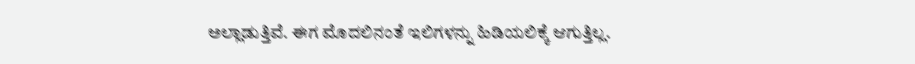ಅಲ್ಲಾಡುತ್ತಿವೆ. ಈಗ ಮೊದಲಿನಂತೆ ಇಲಿಗಳನ್ನು ಹಿಡಿಯಲಿಕ್ಕೆ ಆಗುತ್ತಿಲ್ಲ.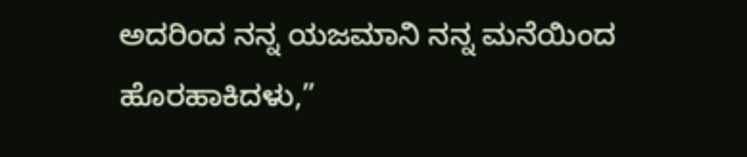ಅದರಿಂದ ನನ್ನ ಯಜಮಾನಿ ನನ್ನ ಮನೆಯಿಂದ ಹೊರಹಾಕಿದಳು,”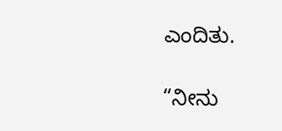ಎಂದಿತು.

“ನೀನು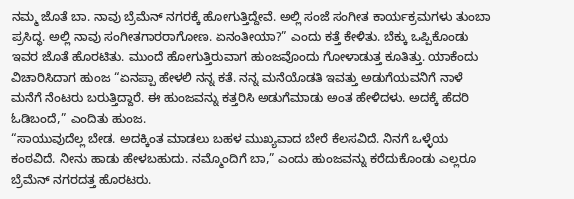ನಮ್ಮ ಜೊತೆ ಬಾ. ನಾವು ಬ್ರೆಮೆನ್ ನಗರಕ್ಕೆ ಹೋಗುತ್ತಿದ್ದೇವೆ. ಅಲ್ಲಿ ಸಂಜೆ ಸಂಗೀತ ಕಾರ್ಯಕ್ರಮಗಳು ತುಂಬಾ ಪ್ರಸಿದ್ಧ. ಅಲ್ಲಿ ನಾವು ಸಂಗೀತಗಾರರಾಗೋಣ. ಏನಂತೀಯಾ?” ಎಂದು ಕತ್ತೆ ಕೇಳಿತು. ಬೆಕ್ಕು ಒಪ್ಪಿಕೊಂಡು ಇವರ ಜೊತೆ ಹೊರಟಿತು. ಮುಂದೆ ಹೋಗುತ್ತಿರುವಾಗ ಹುಂಜವೊಂದು ಗೋಳಾಡುತ್ತ ಕೂತಿತ್ತು. ಯಾಕೆಂದು ವಿಚಾರಿಸಿದಾಗ ಹುಂಜ “ಏನಪ್ಪಾ ಹೇಳಲಿ ನನ್ನ ಕತೆ. ನನ್ನ ಮನೆಯೊಡತಿ ಇವತ್ತು ಅಡುಗೆಯವನಿಗೆ ನಾಳೆ ಮನೆಗೆ ನೆಂಟರು ಬರುತ್ತಿದ್ದಾರೆ. ಈ ಹುಂಜವನ್ನು ಕತ್ತರಿಸಿ ಅಡುಗೆಮಾಡು ಅಂತ ಹೇಳಿದಳು. ಅದಕ್ಕೆ ಹೆದರಿ ಓಡಿಬಂದೆ,” ಎಂದಿತು ಹುಂಜ.
“ಸಾಯುವುದೆಲ್ಲ ಬೇಡ. ಅದಕ್ಕಿಂತ ಮಾಡಲು ಬಹಳ ಮುಖ್ಯವಾದ ಬೇರೆ ಕೆಲಸವಿದೆ. ನಿನಗೆ ಒಳ್ಳೆಯ ಕಂಠವಿದೆ. ನೀನು ಹಾಡು ಹೇಳಬಹುದು. ನಮ್ಮೊಂದಿಗೆ ಬಾ,” ಎಂದು ಹುಂಜವನ್ನು ಕರೆದುಕೊಂಡು ಎಲ್ಲರೂ ಬ್ರೆಮೆನ್ ನಗರದತ್ತ ಹೊರಟರು.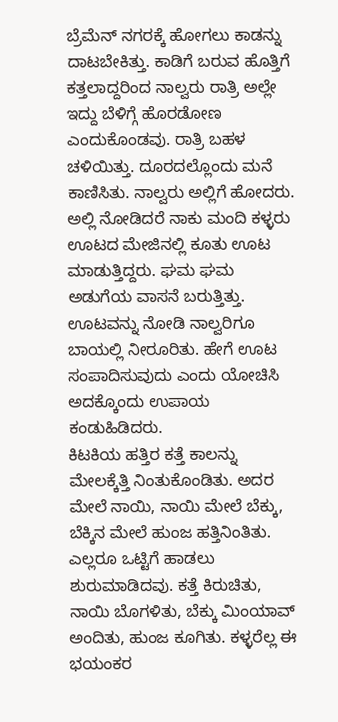ಬ್ರೆಮೆನ್ ನಗರಕ್ಕೆ ಹೋಗಲು ಕಾಡನ್ನು ದಾಟಬೇಕಿತ್ತು. ಕಾಡಿಗೆ ಬರುವ ಹೊತ್ತಿಗೆ ಕತ್ತಲಾದ್ದರಿಂದ ನಾಲ್ವರು ರಾತ್ರಿ ಅಲ್ಲೇ ಇದ್ದು ಬೆಳಿಗ್ಗೆ ಹೊರಡೋಣ ಎಂದುಕೊಂಡವು. ರಾತ್ರಿ ಬಹಳ ಚಳಿಯಿತ್ತು. ದೂರದಲ್ಲೊಂದು ಮನೆ ಕಾಣಿಸಿತು. ನಾಲ್ವರು ಅಲ್ಲಿಗೆ ಹೋದರು. ಅಲ್ಲಿ ನೋಡಿದರೆ ನಾಕು ಮಂದಿ ಕಳ್ಳರು ಊಟದ ಮೇಜಿನಲ್ಲಿ ಕೂತು ಊಟ ಮಾಡುತ್ತಿದ್ದರು. ಘಮ ಘಮ ಅಡುಗೆಯ ವಾಸನೆ ಬರುತ್ತಿತ್ತು. ಊಟವನ್ನು ನೋಡಿ ನಾಲ್ವರಿಗೂ ಬಾಯಲ್ಲಿ ನೀರೂರಿತು. ಹೇಗೆ ಊಟ ಸಂಪಾದಿಸುವುದು ಎಂದು ಯೋಚಿಸಿ ಅದಕ್ಕೊಂದು ಉಪಾಯ ಕಂಡುಹಿಡಿದರು.
ಕಿಟಕಿಯ ಹತ್ತಿರ ಕತ್ತೆ ಕಾಲನ್ನು ಮೇಲಕ್ಕೆತ್ತಿ ನಿಂತುಕೊಂಡಿತು. ಅದರ ಮೇಲೆ ನಾಯಿ, ನಾಯಿ ಮೇಲೆ ಬೆಕ್ಕು, ಬೆಕ್ಕಿನ ಮೇಲೆ ಹುಂಜ ಹತ್ತಿನಿಂತಿತು. ಎಲ್ಲರೂ ಒಟ್ಟಿಗೆ ಹಾಡಲು ಶುರುಮಾಡಿದವು. ಕತ್ತೆ ಕಿರುಚಿತು, ನಾಯಿ ಬೊಗಳಿತು, ಬೆಕ್ಕು ಮಿಂಯಾವ್ ಅಂದಿತು, ಹುಂಜ ಕೂಗಿತು. ಕಳ್ಳರೆಲ್ಲ ಈ ಭಯಂಕರ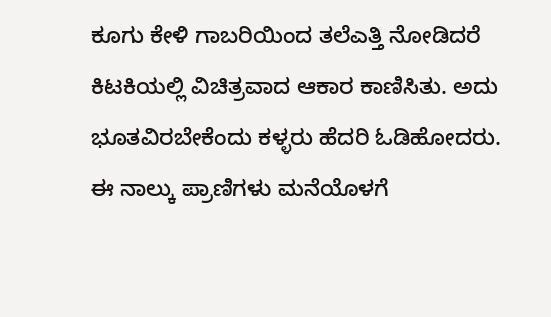ಕೂಗು ಕೇಳಿ ಗಾಬರಿಯಿಂದ ತಲೆಎತ್ತಿ ನೋಡಿದರೆ ಕಿಟಕಿಯಲ್ಲಿ ವಿಚಿತ್ರವಾದ ಆಕಾರ ಕಾಣಿಸಿತು. ಅದು ಭೂತವಿರಬೇಕೆಂದು ಕಳ್ಳರು ಹೆದರಿ ಓಡಿಹೋದರು.
ಈ ನಾಲ್ಕು ಪ್ರಾಣಿಗಳು ಮನೆಯೊಳಗೆ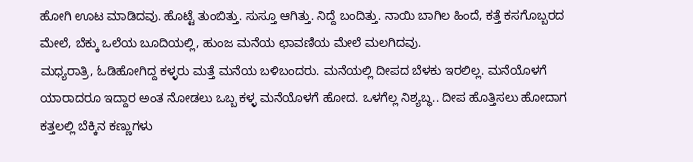ಹೋಗಿ ಊಟ ಮಾಡಿದವು. ಹೊಟ್ಟೆ ತುಂಬಿತ್ತು. ಸುಸ್ತೂ ಆಗಿತ್ತು. ನಿದ್ದೆ ಬಂದಿತ್ತು. ನಾಯಿ ಬಾಗಿಲ ಹಿಂದೆ, ಕತ್ತೆ ಕಸಗೊಬ್ಬರದ ಮೇಲೆ, ಬೆಕ್ಕು ಒಲೆಯ ಬೂದಿಯಲ್ಲಿ, ಹುಂಜ ಮನೆಯ ಛಾವಣಿಯ ಮೇಲೆ ಮಲಗಿದವು.
ಮಧ್ಯರಾತ್ರಿ, ಓಡಿಹೋಗಿದ್ದ ಕಳ್ಳರು ಮತ್ತೆ ಮನೆಯ ಬಳಿಬಂದರು. ಮನೆಯಲ್ಲಿ ದೀಪದ ಬೆಳಕು ಇರಲಿಲ್ಲ. ಮನೆಯೊಳಗೆ ಯಾರಾದರೂ ಇದ್ದಾರ ಅಂತ ನೋಡಲು ಒಬ್ಬ ಕಳ್ಳ ಮನೆಯೊಳಗೆ ಹೋದ. ಒಳಗೆಲ್ಲ ನಿಶ್ಯಬ್ಧ.. ದೀಪ ಹೊತ್ತಿಸಲು ಹೋದಾಗ ಕತ್ತಲಲ್ಲಿ ಬೆಕ್ಕಿನ ಕಣ್ಣುಗಳು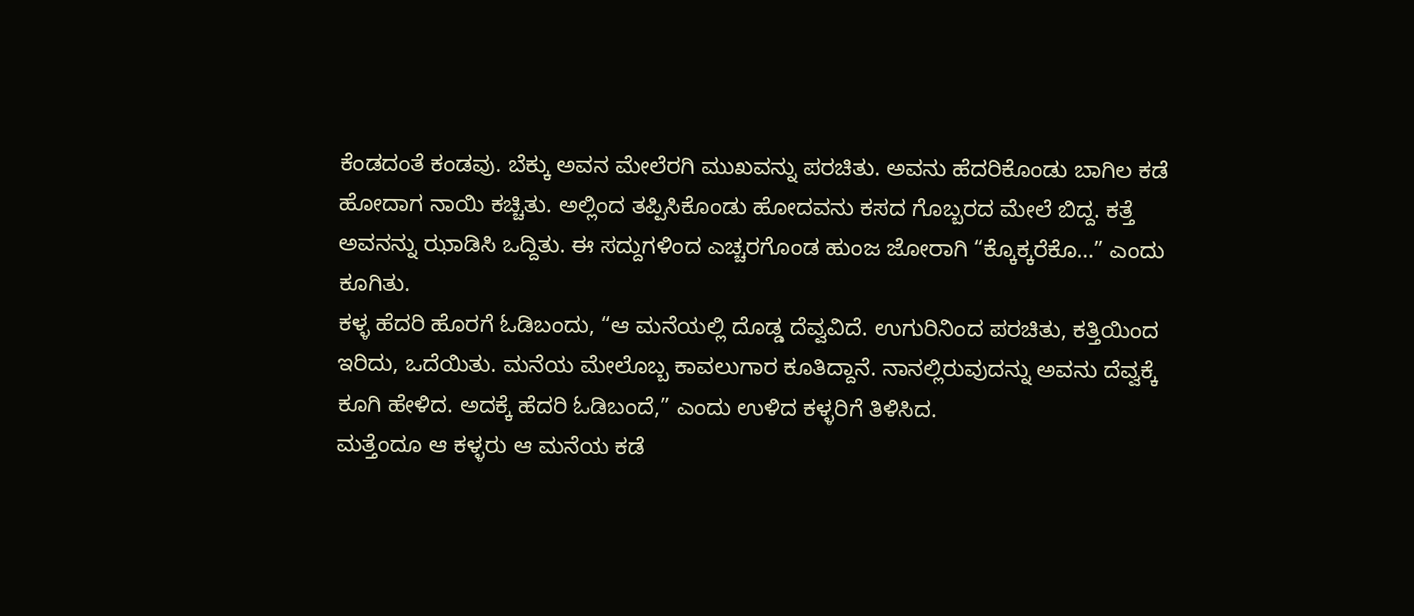ಕೆಂಡದಂತೆ ಕಂಡವು. ಬೆಕ್ಕು ಅವನ ಮೇಲೆರಗಿ ಮುಖವನ್ನು ಪರಚಿತು. ಅವನು ಹೆದರಿಕೊಂಡು ಬಾಗಿಲ ಕಡೆ ಹೋದಾಗ ನಾಯಿ ಕಚ್ಚಿತು. ಅಲ್ಲಿಂದ ತಪ್ಪಿಸಿಕೊಂಡು ಹೋದವನು ಕಸದ ಗೊಬ್ಬರದ ಮೇಲೆ ಬಿದ್ದ. ಕತ್ತೆ ಅವನನ್ನು ಝಾಡಿಸಿ ಒದ್ದಿತು. ಈ ಸದ್ದುಗಳಿಂದ ಎಚ್ಚರಗೊಂಡ ಹುಂಜ ಜೋರಾಗಿ “ಕ್ಕೊಕ್ಕರೆಕೊ…” ಎಂದು ಕೂಗಿತು.
ಕಳ್ಳ ಹೆದರಿ ಹೊರಗೆ ಓಡಿಬಂದು, “ಆ ಮನೆಯಲ್ಲಿ ದೊಡ್ಡ ದೆವ್ವವಿದೆ. ಉಗುರಿನಿಂದ ಪರಚಿತು, ಕತ್ತಿಯಿಂದ ಇರಿದು, ಒದೆಯಿತು. ಮನೆಯ ಮೇಲೊಬ್ಬ ಕಾವಲುಗಾರ ಕೂತಿದ್ದಾನೆ. ನಾನಲ್ಲಿರುವುದನ್ನು ಅವನು ದೆವ್ವಕ್ಕೆ ಕೂಗಿ ಹೇಳಿದ. ಅದಕ್ಕೆ ಹೆದರಿ ಓಡಿಬಂದೆ,” ಎಂದು ಉಳಿದ ಕಳ್ಳರಿಗೆ ತಿಳಿಸಿದ.
ಮತ್ತೆಂದೂ ಆ ಕಳ್ಳರು ಆ ಮನೆಯ ಕಡೆ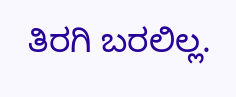ತಿರಗಿ ಬರಲಿಲ್ಲ.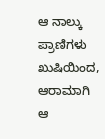ಆ ನಾಲ್ಕು ಪ್ರಾಣಿಗಳು ಖುಷಿಯಿಂದ, ಆರಾಮಾಗಿ ಆ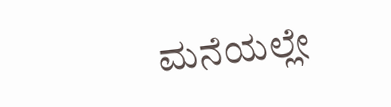ಮನೆಯಲ್ಲೇ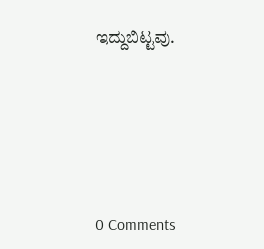ಇದ್ದುಬಿಟ್ಟವು.






0 Comments